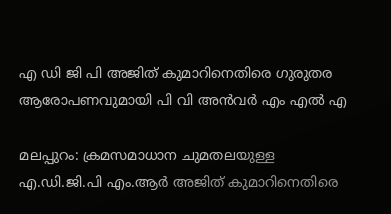എ ഡി ജി പി അജിത് കുമാറിനെതിരെ ഗുരുതര ആരോപണവുമായി പി വി അൻവർ എം എൽ എ

മലപ്പുറം: ക്രമസമാധാന ചുമതലയുള്ള എ.ഡി.ജി.പി എം.ആര്‍ അജിത് കുമാറിനെതിരെ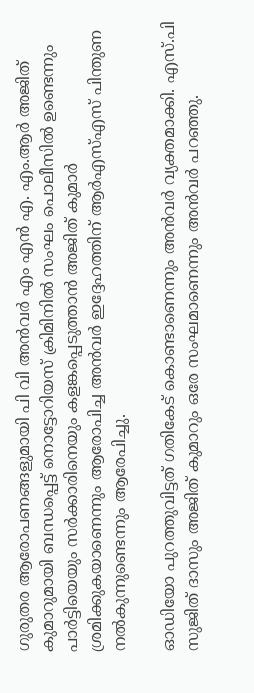ഗുരുതര ആരോപണങ്ങളുമായി പി വി അൻവർ എം എൻ എ. എം.ആര്‍ അജിത് കുമാറുമായി ബന്ധപ്പെട്ട് നൊട്ടോറിയസ് ക്രിമിനില്‍ സംഘം പൊലീസില്‍ ഉണ്ടെന്നും പാര്‍ട്ടിയെയും സര്‍ക്കാരിനെയും കളങ്കപ്പെടുത്താന്‍ അജിത് കുമാര്‍ ശ്രമിക്കുകയാണെന്നും ആരോപിച്ച അന്‍വർ ഇദ്ദേഹത്തിന് ആര്‍എസ്എസ് പിന്തുണ നല്‍കുന്നുണ്ടെന്നും ആരേപിച്ചു.

ഓഡിയോ പുറത്തുവിട്ടത് ഗതികേട് കൊണ്ടാണെന്നും അന്‍വര്‍ വ്യക്തമാക്കി. എസ്.പി സുജിത് ദാസും അജിത് കുമാറും ഒരേ സംഘമാണെന്നും അന്‍വര്‍ പറഞ്ഞു.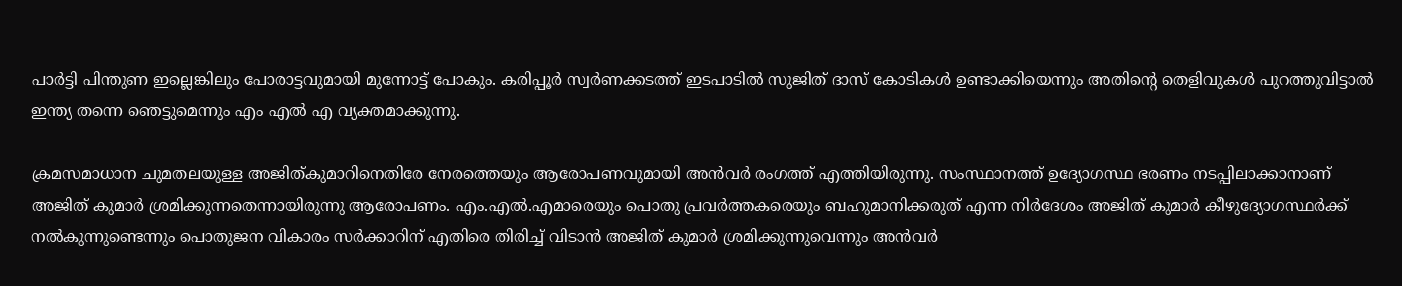പാര്‍ട്ടി പിന്തുണ ഇല്ലെങ്കിലും പോരാട്ടവുമായി മുന്നോട്ട് പോകും. കരിപ്പൂര്‍ സ്വര്‍ണക്കടത്ത് ഇടപാടില്‍ സുജിത് ദാസ് കോടികള്‍ ഉണ്ടാക്കിയെന്നും അതിന്റെ തെളിവുകള്‍ പുറത്തുവിട്ടാല്‍ ഇന്ത്യ തന്നെ ഞെട്ടുമെന്നും എം എൽ എ വ്യക്തമാക്കുന്നു.

ക്രമസമാധാന ചുമതലയുള്ള അജിത്കുമാറിനെതിരേ നേരത്തെയും ആരോപണവുമായി അന്‍വര്‍ രംഗത്ത് എത്തിയിരുന്നു. സംസ്ഥാനത്ത് ഉദ്യോഗസ്ഥ ഭരണം നടപ്പിലാക്കാനാണ് അജിത് കുമാര്‍ ശ്രമിക്കുന്നതെന്നായിരുന്നു ആരോപണം. എം.എല്‍.എമാരെയും പൊതു പ്രവര്‍ത്തകരെയും ബഹുമാനിക്കരുത് എന്ന നിര്‍ദേശം അജിത് കുമാര്‍ കീഴുദ്യോഗസ്ഥര്‍ക്ക് നല്‍കുന്നുണ്ടെന്നും പൊതുജന വികാരം സര്‍ക്കാറിന് എതിരെ തിരിച്ച് വിടാന്‍ അജിത് കുമാര്‍ ശ്രമിക്കുന്നുവെന്നും അന്‍വര്‍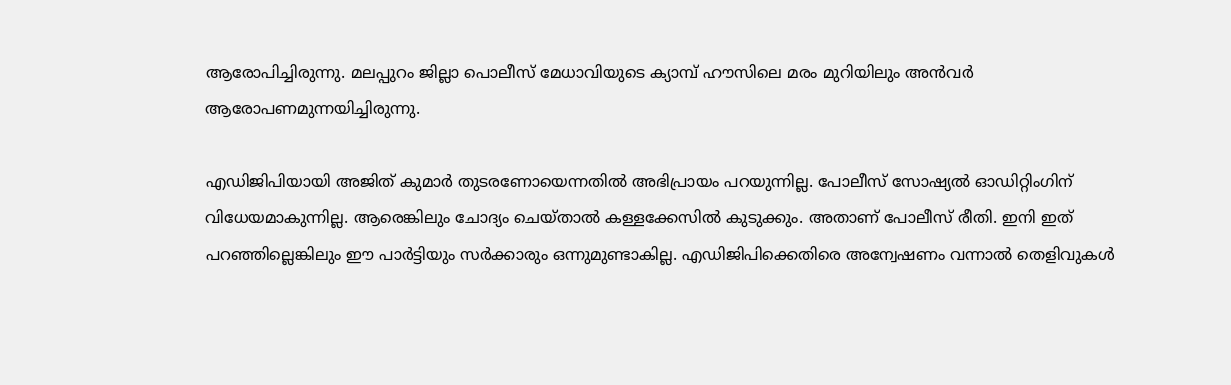ആരോപിച്ചിരുന്നു. മലപ്പുറം ജില്ലാ പൊലീസ് മേധാവിയുടെ ക്യാമ്പ് ഹൗസിലെ മരം മുറിയിലും അന്‍വര്‍ ആരോപണമുന്നയിച്ചിരുന്നു.

എഡിജിപിയായി അജിത് കുമാർ തുടരണോയെന്നതിൽ അഭിപ്രായം പറയുന്നില്ല. പോലീസ് സോഷ്യൽ ഓഡിറ്റിംഗിന് വിധേയമാകുന്നില്ല. ആരെങ്കിലും ചോദ്യം ചെയ്താൽ കള്ളക്കേസിൽ കുടുക്കും. അതാണ് പോലീസ് രീതി. ഇനി ഇത് പറഞ്ഞില്ലെങ്കിലും ഈ പാർട്ടിയും സർക്കാരും ഒന്നുമുണ്ടാകില്ല. എഡിജിപിക്കെതിരെ അന്വേഷണം വന്നാൽ തെളിവുകൾ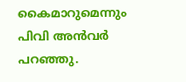കൈമാറുമെന്നും പിവി അൻവർ പറഞ്ഞു.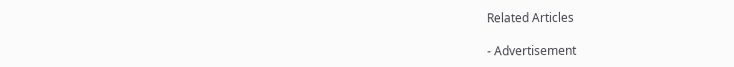Related Articles

- Advertisement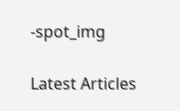-spot_img

Latest Articles